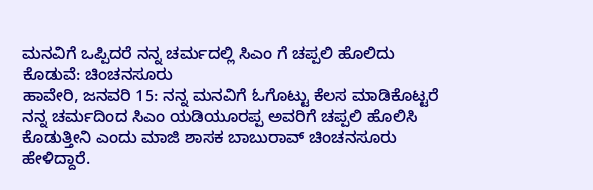ಮನವಿಗೆ ಒಪ್ಪಿದರೆ ನನ್ನ ಚರ್ಮದಲ್ಲಿ ಸಿಎಂ ಗೆ ಚಪ್ಪಲಿ ಹೊಲಿದು ಕೊಡುವೆ: ಚಿಂಚನಸೂರು
ಹಾವೇರಿ, ಜನವರಿ 15: ನನ್ನ ಮನವಿಗೆ ಓಗೊಟ್ಟು ಕೆಲಸ ಮಾಡಿಕೊಟ್ಟರೆ ನನ್ನ ಚರ್ಮದಿಂದ ಸಿಎಂ ಯಡಿಯೂರಪ್ಪ ಅವರಿಗೆ ಚಪ್ಪಲಿ ಹೊಲಿಸಿ ಕೊಡುತ್ತೀನಿ ಎಂದು ಮಾಜಿ ಶಾಸಕ ಬಾಬುರಾವ್ ಚಿಂಚನಸೂರು ಹೇಳಿದ್ದಾರೆ.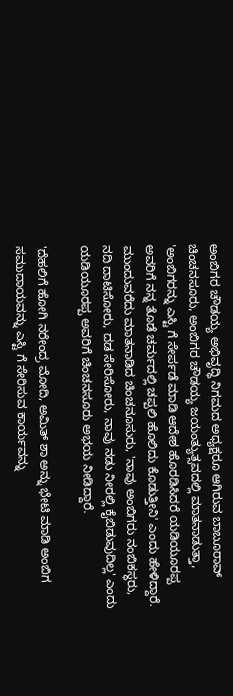ಅಂಬಿಗರ ಚೌಡಯ್ಯ ಅಭಿವೃದ್ಧಿ ನಿಗಮದ ಅಧ್ಯಕ್ಷರೂ ಆಗಿರುವ ಬಾಬೂರಾವ್ ಚಿಂಚನಸೂರು, ಅಂಬಿಗರ ಚೌಡಯ್ಯ ಜಯಂತ್ಯುತ್ಸವದಲ್ಲಿ ಮಾತನಾಡುತ್ತಾ, 'ಅಂಬಿಗರನ್ನು ಎಸ್ಟಿ ಗೆ ಸೇರ್ಪಡೆ ಮಾಡಿ ಆದೇಶ ಹೊರಡಿಸಿದರೆ ಯಡಿಯೂರಪ್ಪ ಅವರಿಗೆ ನನ್ನ ತೊಡೆ ಚರ್ಮದಲ್ಲಿ ಚಪ್ಪಲಿ ಹೊಲಿದು ಕೊಡುತ್ತೀನಿ' ಎಂದು ಹೇಳಿದ್ದಾರೆ.
ಮುಂದುವರೆದು ಮಾತನಾಡಿದ ಚಿಂಚನೂಸುರು, 'ನಾವು ಅಂಬಿಗರು ನಂಬಿಕಸ್ಥರು, ನದಿ ದಾಟಿಸೋರು, ದಡ ಸೇರಿಸೋರು, ನಾವು ನಡು ನೀರಲ್ಲಿ ಕೈಬಿಡುವುದಿಲ್ಲ' ಎಂದು ಯಡಿಯೂರಪ್ಪ ಅವರಿಗೆ ಚಿಂಚನಸೂರು ಅಭಯ ನೀಡಿದ್ದಾರೆ.

'ದೆಹಲಿಗೆ ಹೋಗಿ ನರೇಂದ್ರ ಮೋದಿ, ಅಮಿತ್ ಶಾ ಅನ್ನು ಭೇಟಿ ಮಾಡಿ ಅಂಬಿಗ ಸಮುದಾಯವನ್ನು ಎಸ್ಟಿ ಗೆ ಸೇರಿಸುವ ಕಾರ್ಯವನ್ನು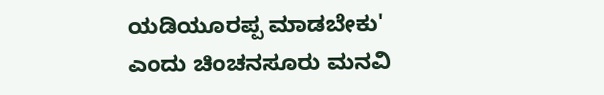ಯಡಿಯೂರಪ್ಪ ಮಾಡಬೇಕು' ಎಂದು ಚಿಂಚನಸೂರು ಮನವಿ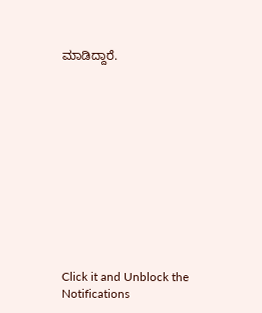ಮಾಡಿದ್ದಾರೆ.












Click it and Unblock the Notifications